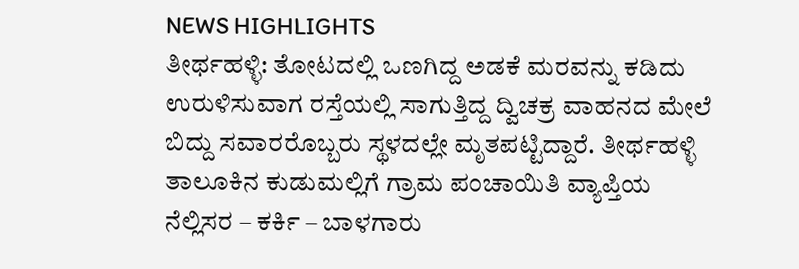NEWS HIGHLIGHTS
ತೀರ್ಥಹಳ್ಳಿ: ತೋಟದಲ್ಲಿ ಒಣಗಿದ್ದ ಅಡಕೆ ಮರವನ್ನು ಕಡಿದು ಉರುಳಿಸುವಾಗ ರಸ್ತೆಯಲ್ಲಿ ಸಾಗುತ್ತಿದ್ದ ದ್ವಿಚಕ್ರ ವಾಹನದ ಮೇಲೆ ಬಿದ್ದು ಸವಾರರೊಬ್ಬರು ಸ್ಥಳದಲ್ಲೇ ಮೃತಪಟ್ಟಿದ್ದಾರೆ. ತೀರ್ಥಹಳ್ಳಿ ತಾಲೂಕಿನ ಕುಡುಮಲ್ಲಿಗೆ ಗ್ರಾಮ ಪಂಚಾಯಿತಿ ವ್ಯಾಪ್ತಿಯ ನೆಲ್ಲಿಸರ – ಕರ್ಕಿ – ಬಾಳಗಾರು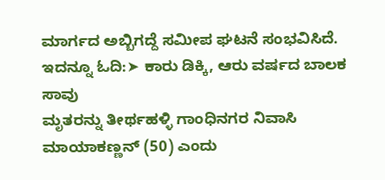ಮಾರ್ಗದ ಅಬ್ಬಿಗದ್ದೆ ಸಮೀಪ ಘಟನೆ ಸಂಭವಿಸಿದೆ.
ಇದನ್ನೂ ಓದಿ:➤ ಕಾರು ಡಿಕ್ಕಿ, ಆರು ವರ್ಷದ ಬಾಲಕ ಸಾವು
ಮೃತರನ್ನು ತೀರ್ಥಹಳ್ಳಿ ಗಾಂಧಿನಗರ ನಿವಾಸಿ ಮಾಯಾಕಣ್ಣನ್ (50) ಎಂದು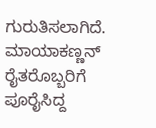ಗುರುತಿಸಲಾಗಿದೆ. ಮಾಯಾಕಣ್ಣನ್ ರೈತರೊಬ್ಬರಿಗೆ ಪೂರೈಸಿದ್ದ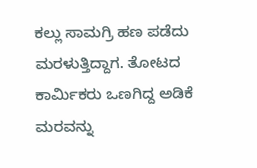ಕಲ್ಲು ಸಾಮಗ್ರಿ ಹಣ ಪಡೆದು ಮರಳುತ್ತಿದ್ದಾಗ. ತೋಟದ ಕಾರ್ಮಿಕರು ಒಣಗಿದ್ದ ಅಡಿಕೆ ಮರವನ್ನು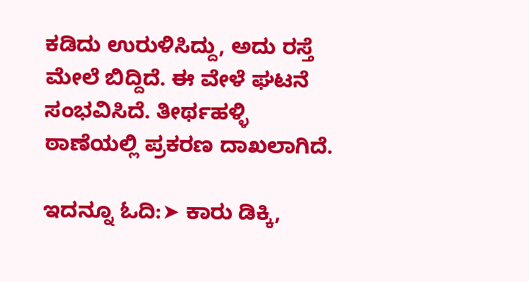ಕಡಿದು ಉರುಳಿಸಿದ್ದು, ಅದು ರಸ್ತೆ ಮೇಲೆ ಬಿದ್ದಿದೆ. ಈ ವೇಳೆ ಘಟನೆ ಸಂಭವಿಸಿದೆ. ತೀರ್ಥಹಳ್ಳಿ ಠಾಣೆಯಲ್ಲಿ ಪ್ರಕರಣ ದಾಖಲಾಗಿದೆ.

ಇದನ್ನೂ ಓದಿ:➤ ಕಾರು ಡಿಕ್ಕಿ,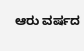ಆರು ವರ್ಷದ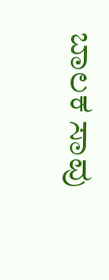ಬಾಲಕ ಸಾವು